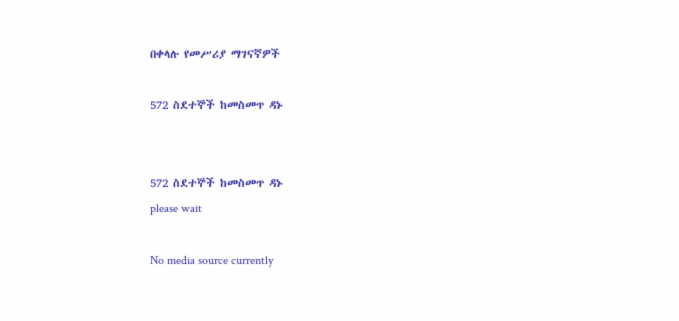በቀላሉ የመሥሪያ ማገናኛዎች

572 ስደተኞች ከመስመጥ ዳኑ


572 ስደተኞች ከመስመጥ ዳኑ
please wait

No media source currently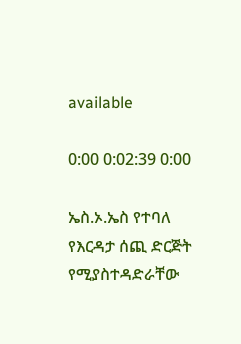available

0:00 0:02:39 0:00

ኤስ.ኦ.ኤስ የተባለ የእርዳታ ሰጪ ድርጅት የሚያስተዳድራቸው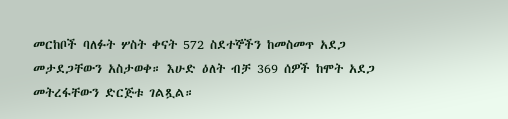መርከቦች ባለፉት ሦስት ቀናት 572 ስደተኞችን ከመስመጥ አደጋ መታደጋቸውን አስታወቀ። እሁድ ዕለት ብቻ 369 ሰዎች ከሞት አደጋ መትረፋቸውን ድርጅቱ ገልጿል።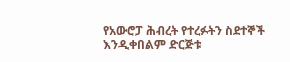የአውሮፓ ሕብረት የተረፉትን ስደተኞች እንዲቀበልም ድርጅቱ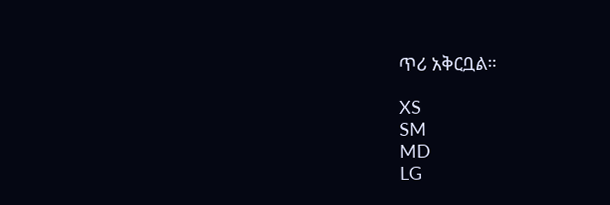ጥሪ አቅርቧል።

XS
SM
MD
LG